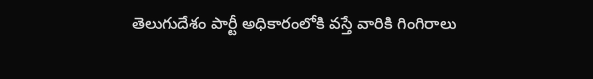తెలుగుదేశం పార్టీ అధికారంలోకి వస్తే వారికి గింగిరాలు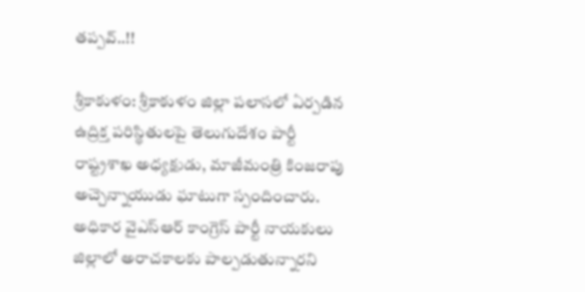తప్పవ్..!!

శ్రీకాకుళం: శ్రీకాకుళం జిల్లా పలాసలో ఏర్పడిన ఉద్రిక్త పరిస్థితులపై తెలుగుదేశం పార్టీ రాష్ట్రశాఖ అధ్యక్షుడు, మాజీమంత్రి కింజరాపు అచ్చెన్నాయుడు ఘాటుగా స్పందించారు. అధికార వైఎస్ఆర్ కాంగ్రెస్ పార్టీ నాయకులు జిల్లాలో అరాచకాలకు పాల్పడుతున్నారని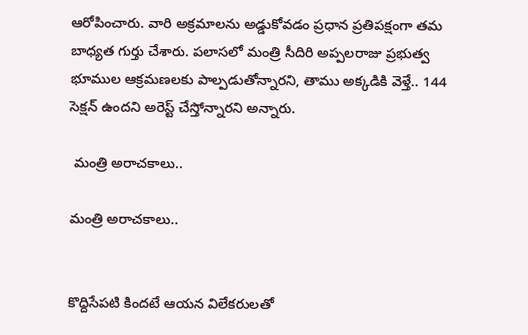ఆరోపించారు. వారి అక్రమాలను అడ్డుకోవడం ప్రధాన ప్రతిపక్షంగా తమ బాధ్యత గుర్తు చేశారు. పలాసలో మంత్రి సీదిరి అప్పలరాజు ప్రభుత్వ భూముల ఆక్రమణలకు పాల్పడుతోన్నారని, తాము అక్కడికి వెళ్తే.. 144 సెక్షన్ ఉందని అరెస్ట్ చేస్తోన్నారని అన్నారు.

 మంత్రి అరాచకాలు..

మంత్రి అరాచకాలు..


కొద్దిసేపటి కిందటే ఆయన విలేకరులతో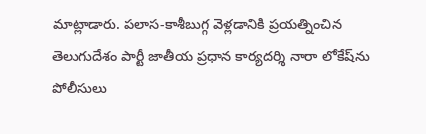మాట్లాడారు. పలాస-కాశీబుగ్గ వెళ్లడానికి ప్రయత్నించిన తెలుగుదేశం పార్టీ జాతీయ ప్రధాన కార్యదర్శి నారా లోకేష్‌ను పోలీసులు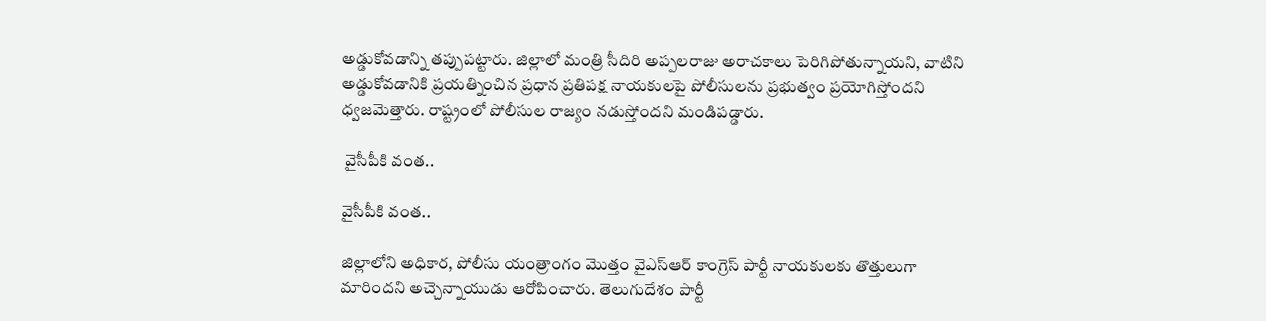అడ్డుకోవడాన్ని తప్పుపట్టారు. జిల్లాలో మంత్రి సీదిరి అప్పలరాజు అరాచకాలు పెరిగిపోతున్నాయని, వాటిని అడ్డుకోవడానికి ప్రయత్నించిన ప్రధాన ప్రతిపక్ష నాయకులపై పోలీసులను ప్రభుత్వం ప్రయోగిస్తోందని ధ్వజమెత్తారు. రాష్ట్రంలో పోలీసుల రాజ్యం నడుస్తోందని మండిపడ్డారు.

 వైసీపీకి వంత..

వైసీపీకి వంత..

జిల్లాలోని అధికార, పోలీసు యంత్రాంగం మొత్తం వైఎస్ఆర్ కాంగ్రెస్ పార్టీ నాయకులకు తొత్తులుగా మారిందని అచ్చెన్నాయుడు ఆరోపించారు. తెలుగుదేశం పార్టీ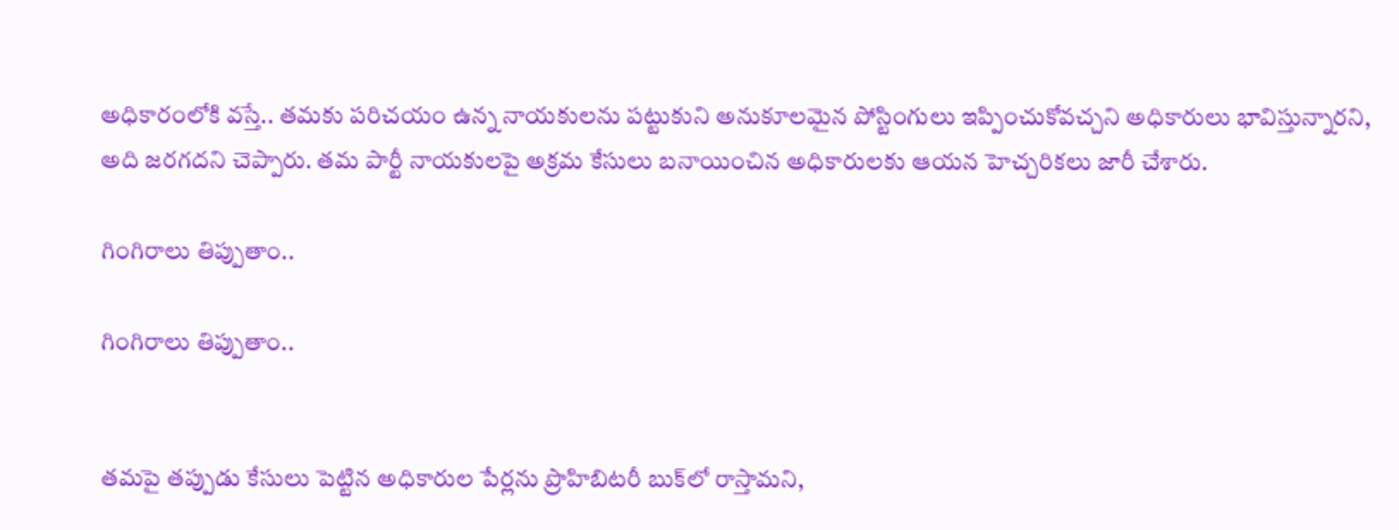అధికారంలోకి వస్తే.. తమకు పరిచయం ఉన్న నాయకులను పట్టుకుని అనుకూలమైన పోస్టింగులు ఇప్పించుకోవచ్చని అధికారులు భావిస్తున్నారని, అది జరగదని చెప్పారు. తమ పార్టీ నాయకులపై అక్రమ కేసులు బనాయించిన అధికారులకు ఆయన హెచ్చరికలు జారీ చేశారు.

గింగిరాలు తిప్పుతాం..

గింగిరాలు తిప్పుతాం..


తమపై తప్పుడు కేసులు పెట్టిన అధికారుల పేర్లను ప్రొహిబిటరీ బుక్‌లో రాస్తామని,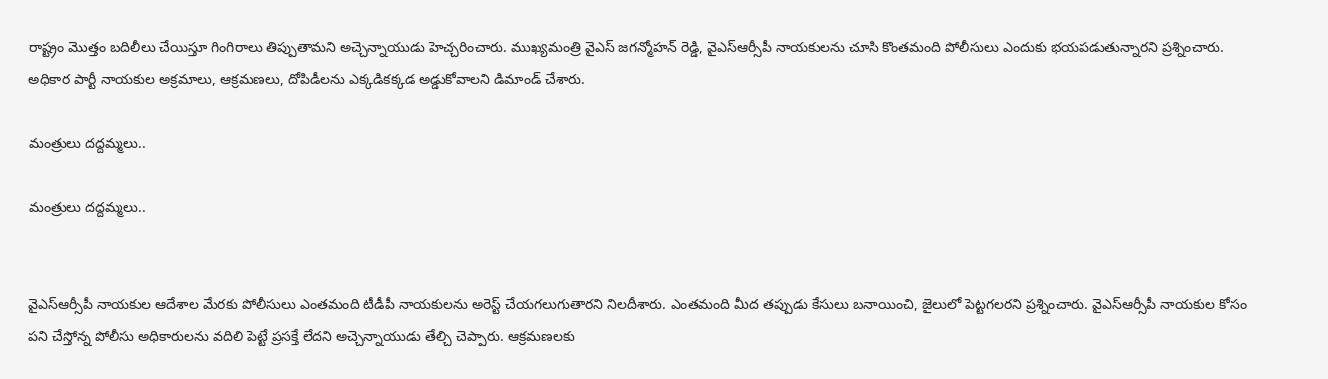రాష్ట్రం మొత్తం బదిలీలు చేయిస్తూ గింగిరాలు తిప్పుతామని అచ్చెన్నాయుడు హెచ్చరించారు. ముఖ్యమంత్రి వైఎస్ జగన్మోహన్ రెడ్డి, వైఎస్ఆర్సీపీ నాయకులను చూసి కొంతమంది పోలీసులు ఎందుకు భయపడుతున్నారని ప్రశ్నించారు. అధికార పార్టీ నాయకుల అక్రమాలు, ఆక్రమణలు, దోపిడీలను ఎక్కడికక్కడ అడ్డుకోవాలని డిమాండ్ చేశారు.

మంత్రులు దద్దమ్మలు..

మంత్రులు దద్దమ్మలు..


వైఎస్ఆర్సీపీ నాయకుల ఆదేశాల మేరకు పోలీసులు ఎంతమంది టీడీపీ నాయకులను అరెస్ట్ చేయగలుగుతారని నిలదీశారు. ఎంతమంది మీద తప్పుడు కేసులు బనాయించి, జైలులో పెట్టగలరని ప్రశ్నించారు. వైఎస్ఆర్సీపీ నాయకుల కోసం పని చేస్తోన్న పోలీసు అధికారులను వదిలి పెట్టే ప్రసక్తే లేదని అచ్చెన్నాయుడు తేల్చి చెప్పారు. ఆక్రమణలకు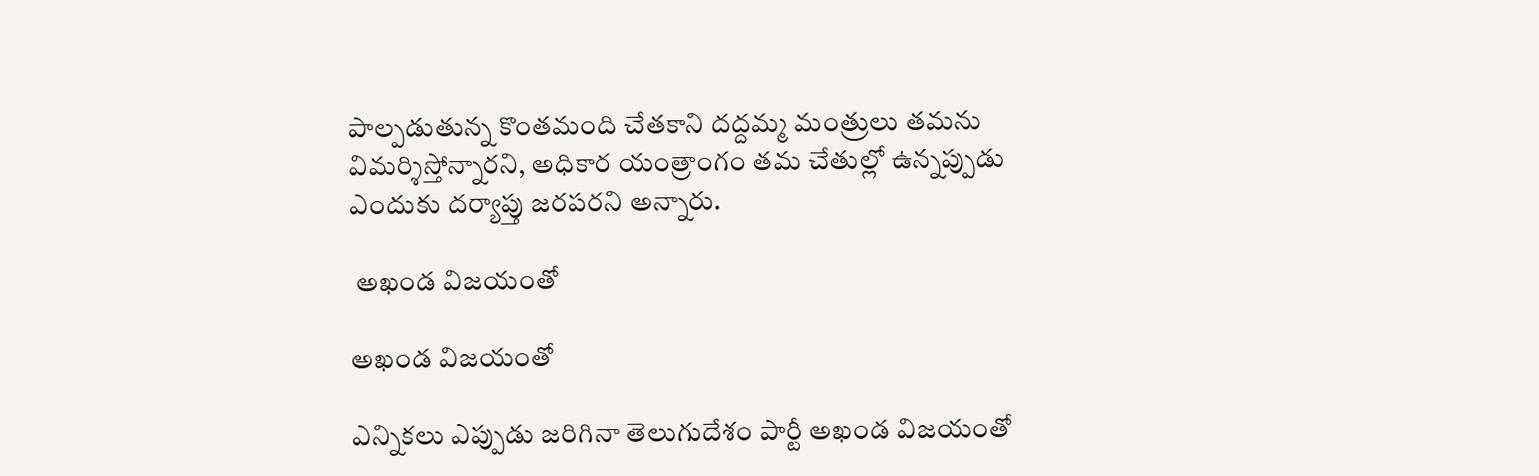పాల్పడుతున్న కొంతమంది చేతకాని దద్దమ్మ మంత్రులు తమను విమర్శిస్తోన్నారని, అధికార యంత్రాంగం తమ చేతుల్లో ఉన్నప్పుడు ఎందుకు దర్యాప్తు జరపరని అన్నారు.

 అఖండ విజయంతో

అఖండ విజయంతో

ఎన్నికలు ఎప్పుడు జరిగినా తెలుగుదేశం పార్టీ అఖండ విజయంతో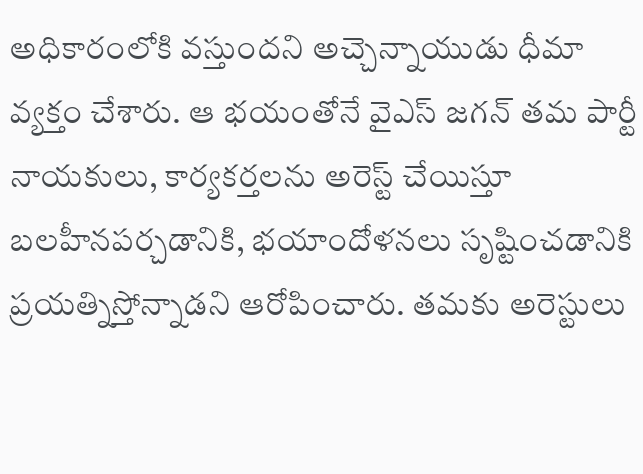అధికారంలోకి వస్తుందని అచ్చెన్నాయుడు ధీమా వ్యక్తం చేశారు. ఆ భయంతోనే వైఎస్ జగన్ తమ పార్టీ నాయకులు, కార్యకర్తలను అరెస్ట్ చేయిస్తూ బలహీనపర్చడానికి, భయాందోళనలు సృష్టించడానికి ప్రయత్నిస్తోన్నాడని ఆరోపించారు. తమకు అరెస్టులు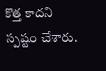కొత్త కాదని స్పష్టం చేశారు.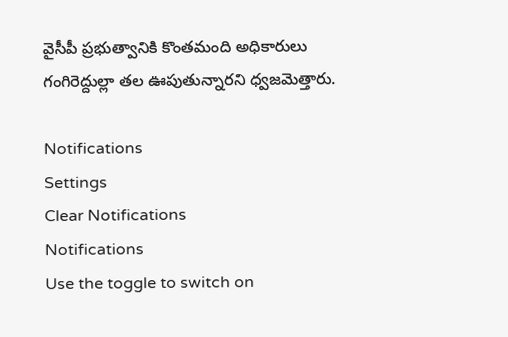వైసీపీ ప్రభుత్వానికి కొంతమంది అధికారులు గంగిరెద్దుల్లా తల ఊపుతున్నారని ధ్వజమెత్తారు.

Notifications
Settings
Clear Notifications
Notifications
Use the toggle to switch on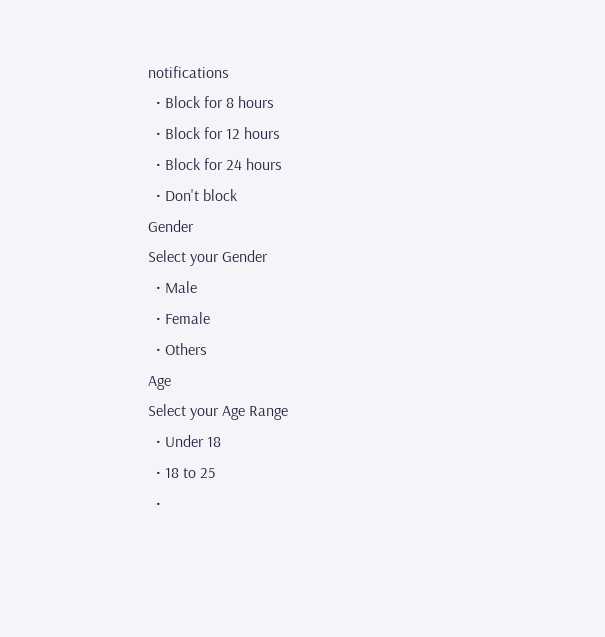notifications
  • Block for 8 hours
  • Block for 12 hours
  • Block for 24 hours
  • Don't block
Gender
Select your Gender
  • Male
  • Female
  • Others
Age
Select your Age Range
  • Under 18
  • 18 to 25
  •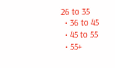26 to 35
  • 36 to 45
  • 45 to 55
  • 55+